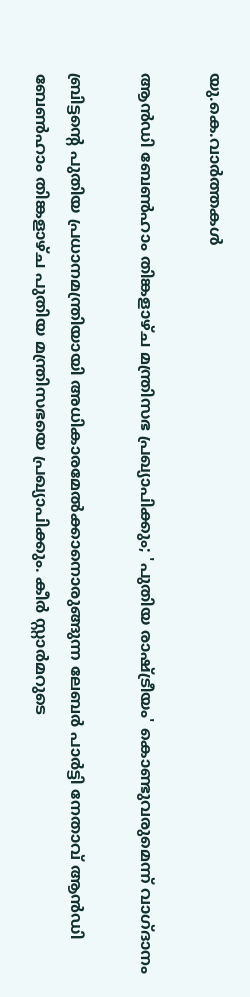യു.കെ.വാര്‍ത്തകള്‍

ആന്‍ഡി ബേണ്‍ഹാം തിങ്കളാഴ്ച മന്ത്രിസഭ പ്രഖ്യാപിക്കും; 'പുതിയ രാഷ്ട്രീയം' കൊണ്ടുവരുമെന്ന് വാഗ്ദാനം

ബ്രിട്ടന്റെ പുതിയ പ്രധാനമന്ത്രിയായി അധികാരമേല്‍ക്കാനൊരുങ്ങുന്ന ലേബര്‍ പാര്‍ട്ടി നേതാവ് ആന്‍ഡി ബേണ്‍ഹാം തിങ്കളാഴ്ച പുതിയ മന്ത്രിസഭയെ പ്രഖ്യാപിക്കും. കീര്‍ സ്റ്റാര്‍മറുടെ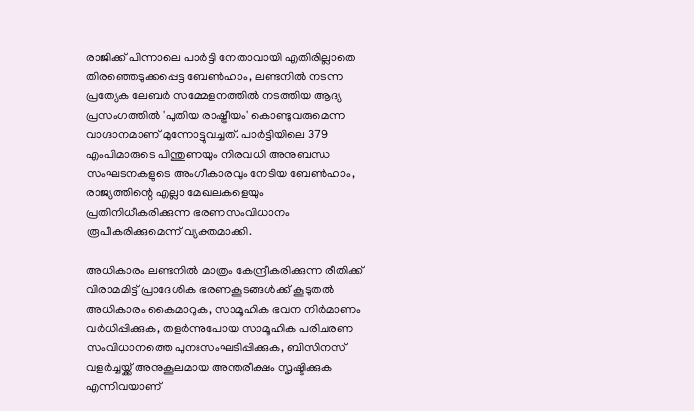രാജിക്ക് പിന്നാലെ പാര്‍ട്ടി നേതാവായി എതിരില്ലാതെ തിരഞ്ഞെടുക്കപ്പെട്ട ബേണ്‍ഹാം, ലണ്ടനില്‍ നടന്ന പ്രത്യേക ലേബര്‍ സമ്മേളനത്തില്‍ നടത്തിയ ആദ്യ പ്രസംഗത്തില്‍ 'പുതിയ രാഷ്ട്രീയം' കൊണ്ടുവരുമെന്ന വാഗ്ദാനമാണ് മുന്നോട്ടുവച്ചത്. പാര്‍ട്ടിയിലെ 379 എംപിമാരുടെ പിന്തുണയും നിരവധി അനുബന്ധ സംഘടനകളുടെ അംഗീകാരവും നേടിയ ബേണ്‍ഹാം, രാജ്യത്തിന്റെ എല്ലാ മേഖലകളെയും പ്രതിനിധീകരിക്കുന്ന ഭരണസംവിധാനം രൂപീകരിക്കുമെന്ന് വ്യക്തമാക്കി.

അധികാരം ലണ്ടനില്‍ മാത്രം കേന്ദ്രീകരിക്കുന്ന രീതിക്ക് വിരാമമിട്ട് പ്രാദേശിക ഭരണകൂടങ്ങള്‍ക്ക് കൂടുതല്‍ അധികാരം കൈമാറുക, സാമൂഹിക ഭവന നിര്‍മാണം വര്‍ധിപ്പിക്കുക, തളര്‍ന്നുപോയ സാമൂഹിക പരിചരണ സംവിധാനത്തെ പുനഃസംഘടിപ്പിക്കുക, ബിസിനസ് വളര്‍ച്ചയ്ക്ക് അനുകൂലമായ അന്തരീക്ഷം സൃഷ്ടിക്കുക എന്നിവയാണ്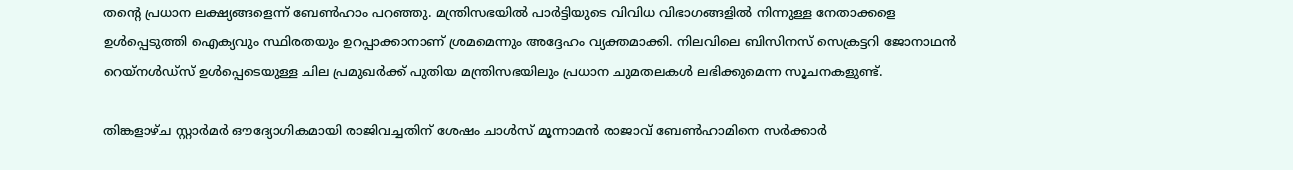തന്റെ പ്രധാന ലക്ഷ്യങ്ങളെന്ന് ബേണ്‍ഹാം പറഞ്ഞു. മന്ത്രിസഭയില്‍ പാര്‍ട്ടിയുടെ വിവിധ വിഭാഗങ്ങളില്‍ നിന്നുള്ള നേതാക്കളെ ഉള്‍പ്പെടുത്തി ഐക്യവും സ്ഥിരതയും ഉറപ്പാക്കാനാണ് ശ്രമമെന്നും അദ്ദേഹം വ്യക്തമാക്കി. നിലവിലെ ബിസിനസ് സെക്രട്ടറി ജോനാഥന്‍ റെയ്നള്‍ഡ്സ് ഉള്‍പ്പെടെയുള്ള ചില പ്രമുഖര്‍ക്ക് പുതിയ മന്ത്രിസഭയിലും പ്രധാന ചുമതലകള്‍ ലഭിക്കുമെന്ന സൂചനകളുണ്ട്.

തിങ്കളാഴ്ച സ്റ്റാര്‍മര്‍ ഔദ്യോഗികമായി രാജിവച്ചതിന് ശേഷം ചാള്‍സ് മൂന്നാമന്‍ രാജാവ് ബേണ്‍ഹാമിനെ സര്‍ക്കാര്‍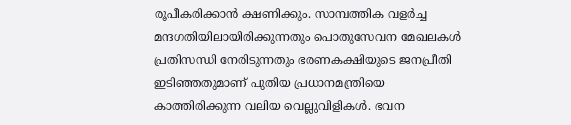രൂപീകരിക്കാന്‍ ക്ഷണിക്കും. സാമ്പത്തിക വളര്‍ച്ച മന്ദഗതിയിലായിരിക്കുന്നതും പൊതുസേവന മേഖലകള്‍ പ്രതിസന്ധി നേരിടുന്നതും ഭരണകക്ഷിയുടെ ജനപ്രീതി ഇടിഞ്ഞതുമാണ് പുതിയ പ്രധാനമന്ത്രിയെ കാത്തിരിക്കുന്ന വലിയ വെല്ലുവിളികള്‍. ഭവന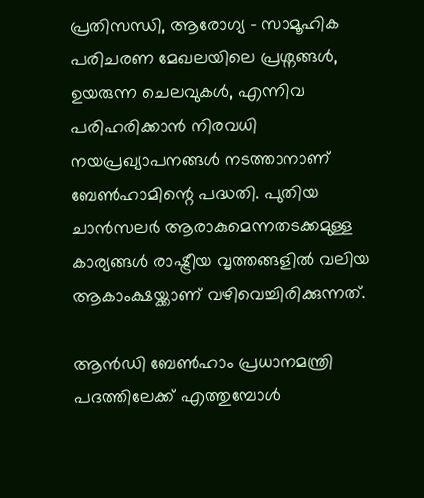പ്രതിസന്ധി, ആരോഗ്യ - സാമൂഹിക പരിചരണ മേഖലയിലെ പ്രശ്നങ്ങള്‍, ഉയരുന്ന ചെലവുകള്‍, എന്നിവ പരിഹരിക്കാന്‍ നിരവധി നയപ്രഖ്യാപനങ്ങള്‍ നടത്താനാണ് ബേണ്‍ഹാമിന്റെ പദ്ധതി. പുതിയ ചാന്‍സലര്‍ ആരാകുമെന്നതടക്കമുള്ള കാര്യങ്ങള്‍ രാഷ്ട്രീയ വൃത്തങ്ങളില്‍ വലിയ ആകാംക്ഷയ്ക്കാണ് വഴിവെച്ചിരിക്കുന്നത്.

ആന്‍ഡി ബേണ്‍ഹാം പ്രധാനമന്ത്രി പദത്തിലേക്ക് എത്തുമ്പോള്‍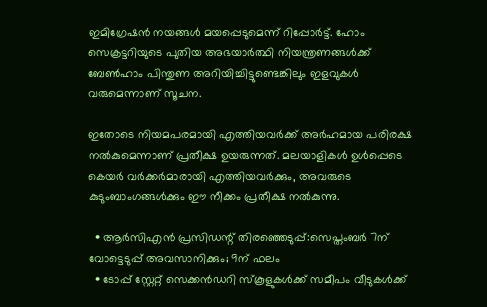ഇമിഗ്രേഷന്‍ നയങ്ങള്‍ മയപ്പെടുമെന്ന് റിപ്പോര്‍ട്ട്. ഹോം സെക്രട്ടറിയുടെ പുതിയ അഭയാര്‍ത്ഥി നിയന്ത്രണങ്ങള്‍ക്ക് ബേണ്‍ഹാം പിന്തുണ അറിയിച്ചിട്ടുണ്ടെങ്കിലും ഇളവുകള്‍ വരുമെന്നാണ് സൂചന.

ഇതോടെ നിയമപരമായി എത്തിയവര്‍ക്ക് അര്‍ഹമായ പരിരക്ഷ നല്‍കുമെന്നാണ് പ്രതീക്ഷ ഉയരുന്നത്. മലയാളികള്‍ ഉള്‍പ്പെടെ കെയര്‍ വര്‍ക്കര്‍മാരായി എത്തിയവര്‍ക്കും, അവരുടെ കുടുംബാംഗങ്ങള്‍ക്കും ഈ നീക്കം പ്രതീക്ഷ നല്‍കുന്നു.

  • ആര്‍സിഎന്‍ പ്രസിഡന്റ് തിരഞ്ഞെടുപ്പ്:സെപ്തംബര്‍ 7ന് വോട്ടെടുപ്പ് അവസാനിക്കും; 9ന് ഫലം
  • ടോപ്പ് സ്റ്റേറ്റ് സെക്കന്‍ഡറി സ്‌കൂളുകള്‍ക്ക് സമീപം വീടുകള്‍ക്ക്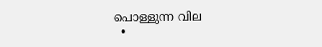പൊള്ളുന്ന വില
  •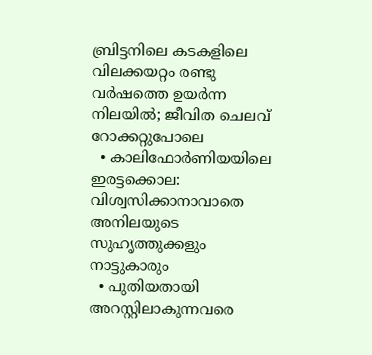ബ്രിട്ടനിലെ കടകളിലെ വിലക്കയറ്റം രണ്ടു വര്‍ഷത്തെ ഉയര്‍ന്ന നിലയില്‍; ജീവിത ചെലവ് റോക്കറ്റുപോലെ
  • കാലിഫോര്‍ണിയയിലെ ഇരട്ടക്കൊല: വിശ്വസിക്കാനാവാതെ അനിലയുടെ സുഹൃത്തുക്കളും നാട്ടുകാരും
  • പുതിയതായി അറസ്റ്റിലാകുന്നവരെ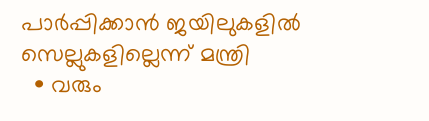പാര്‍പ്പിക്കാന്‍ ജയിലുകളില്‍ സെല്ലുകളില്ലെന്ന് മന്ത്രി
  • വരും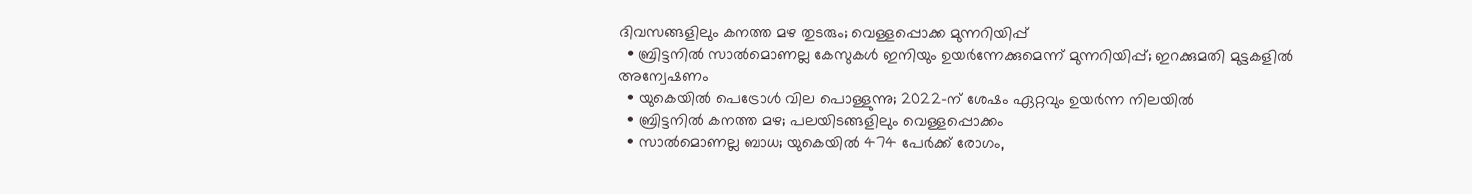ദിവസങ്ങളിലും കനത്ത മഴ തുടരും; വെള്ളപ്പൊക്ക മുന്നറിയിപ്പ്
  • ബ്രിട്ടനില്‍ സാല്‍മൊണല്ല കേസുകള്‍ ഇനിയും ഉയര്‍ന്നേക്കുമെന്ന് മുന്നറിയിപ്പ്; ഇറക്കുമതി മുട്ടകളില്‍ അന്വേഷണം
  • യുകെയില്‍ പെട്രോള്‍ വില പൊള്ളുന്നു; 2022-ന് ശേഷം ഏറ്റവും ഉയര്‍ന്ന നിലയില്‍
  • ബ്രിട്ടനില്‍ കനത്ത മഴ; പലയിടങ്ങളിലും വെള്ളപ്പൊക്കം
  • സാല്‍മൊണല്ല ബാധ; യുകെയില്‍ 474 പേര്‍ക്ക് രോഗം,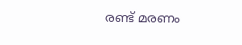രണ്ട് മരണം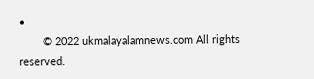•
        © 2022 ukmalayalamnews.com All rights reserved.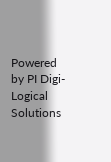Powered by PI Digi-Logical Solutions